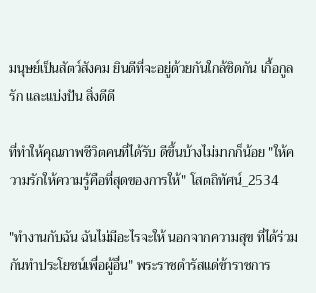มนุษย์เป็นสัตว์สังคม ยินดีที่จะอยู่ด้วยกันใกล้ชิดกัน เกื้อกูล รัก และแบ่งปัน สิ่งดีดี

ที่ทำให้คุณภาพชีวิตคนที่ได้รับ ดีขึ้นบ้างไม่มากก็น้อย "ให้ความรักให้ความรู้คือที่สุดของการให้" โสตถิทัศน์_2534

"ทำงานกับฉัน ฉันไม่มีอะไรจะให้ นอกจากความสุข ที่ได้ร่วมกันทำประโยชน์เพื่อผู้อื่น" พระราชดำรัสแด่ข้าราชการ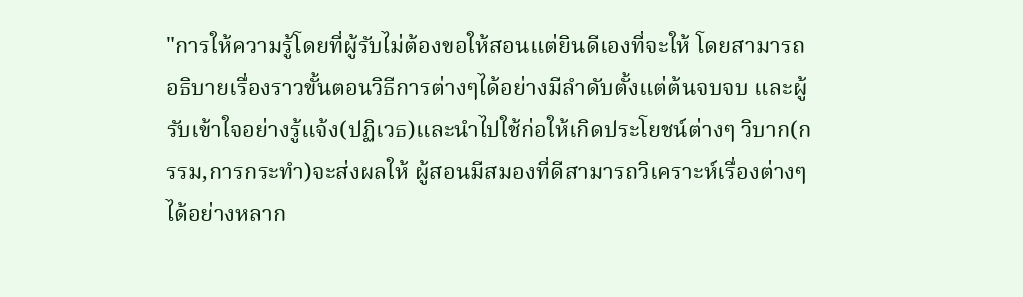"การให้ความรู้โดยที่ผู้รับไม่ต้องขอให้สอนแต่ยินดีเองที่จะให้ โดยสามารถอธิบายเรื่องราวขั้นตอนวิธีการต่างๆได้อย่างมีลำดับตั้งแต่ต้นจบจบ และผู้รับเข้าใจอย่างรู้แจ้ง(ปฏิเวธ)และนำไปใช้ก่อให้เกิดประโยชน์ต่างๆ วิบาก(กรรม,การกระทำ)จะส่งผลให้ ผู้สอนมีสมองที่ดีสามารถวิเคราะห์เรื่องต่างๆได้อย่างหลาก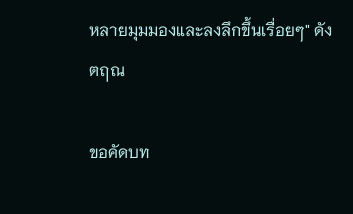หลายมุมมองและลงลึกขึ้นเรื่อยๆ" ดังตฤณ

ขอคัดบท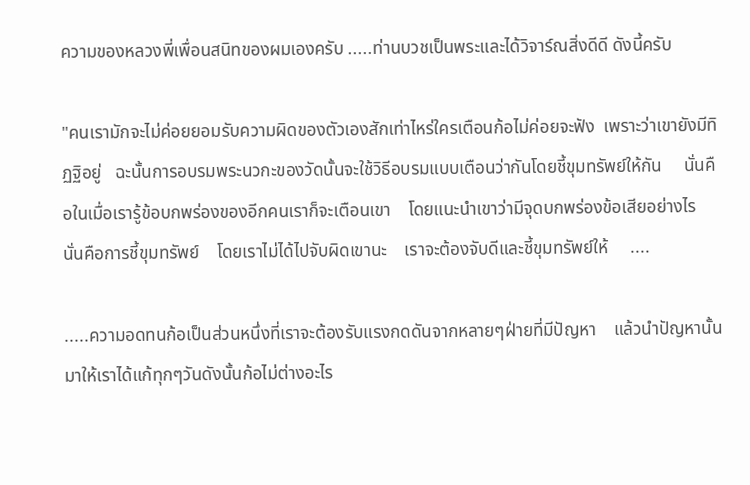ความของหลวงพี่เพื่อนสนิทของผมเองครับ .....ท่านบวชเป็นพระและได้วิจาร์ณสิ่งดีดี ดังนี้ครับ

"คนเรามักจะไม่ค่อยยอมรับความผิดของตัวเองสักเท่าไหร่ใครเตือนก้อไม่ค่อยจะฟัง  เพราะว่าเขายังมีทิฏฐิอยู่   ฉะนั้นการอบรมพระนวกะของวัดนั้นจะใช้วิธีอบรมแบบเตือนว่ากันโดยชี้ขุมทรัพย์ให้กัน     นั่นคือในเมื่อเรารู้ข้อบกพร่องของอีกคนเราก็จะเตือนเขา    โดยแนะนำเขาว่ามีจุดบกพร่องข้อเสียอย่างไร    นั่นคือการชี้ขุมทรัพย์    โดยเราไม่ได้ไปจับผิดเขานะ    เราจะต้องจับดีและชี้ขุมทรัพย์ให้     ....

.....ความอดทนก้อเป็นส่วนหนึ่งที่เราจะต้องรับแรงกดดันจากหลายๆฝ่ายที่มีปัญหา    แล้วนำปัญหานั้นมาให้เราได้แก้ทุกๆวันดังนั้นก้อไม่ต่างอะไร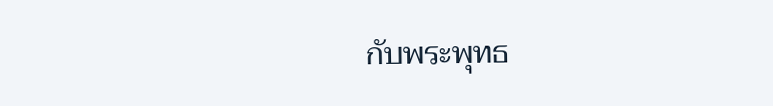กับพระพุทธ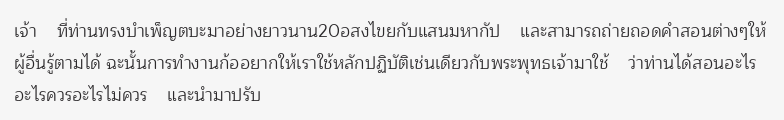เจ้า    ที่ท่านทรงบำเพ็ญตบะมาอย่างยาวนาน20อสงไขยกับแสนมหากัป    และสามารถถ่ายถอดคำสอนต่างๆให้ผู้อื่นรู้ตามได้ ฉะนั้นการทำงานก้ออยากให้เราใช้หลักปฏิบัติเช่นเดียวกับพระพุทธเจ้ามาใช้    ว่าท่านได้สอนอะไรอะไรควรอะไรไม่ควร    และนำมาปรับ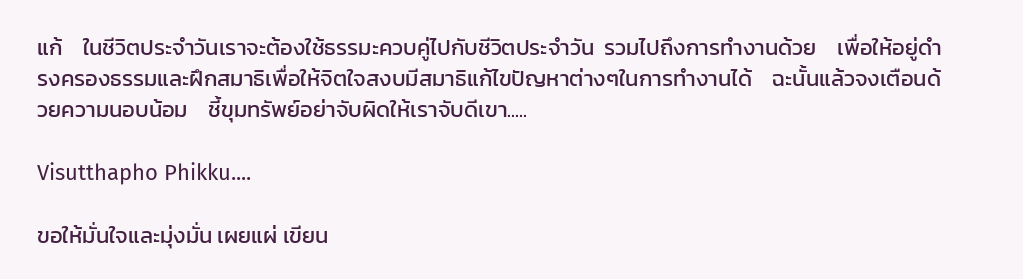แก้    ในชีวิตประจำวันเราจะต้องใช้ธรรมะควบคู่ไปกับชีวิตประจำวัน  รวมไปถึงการทำงานด้วย    เพื่อให้อยู่ดำรงครองธรรมและฝึกสมาธิเพื่อให้จิตใจสงบมีสมาธิแก้ไขปัญหาต่างๆในการทำงานได้    ฉะนั้นแล้วจงเตือนด้วยความนอบน้อม    ชี้ขุมทรัพย์อย่าจับผิดให้เราจับดีเขา.....

Visutthapho Phikku....

ขอให้มั่นใจและมุ่งมั่น เผยแผ่ เขียน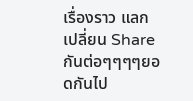เรื่องราว แลก เปลี่ยน Share กันต่อๆๆๆๆยอดกันไป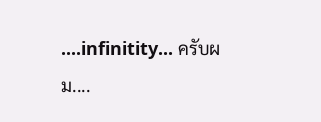....infinitity... ครับผม....